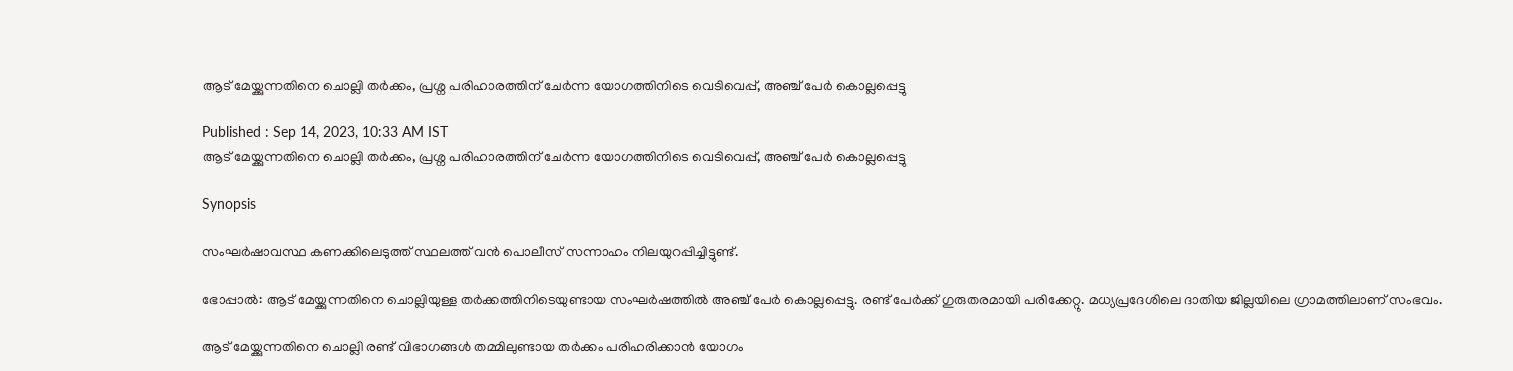ആട് മേയ്ക്കുന്നതിനെ ചൊല്ലി തർക്കം, പ്രശ്ന പരിഹാരത്തിന് ചേർന്ന യോഗത്തിനിടെ വെടിവെപ്പ്, അഞ്ച് പേർ കൊല്ലപ്പെട്ടു

Published : Sep 14, 2023, 10:33 AM IST
ആട് മേയ്ക്കുന്നതിനെ ചൊല്ലി തർക്കം, പ്രശ്ന പരിഹാരത്തിന് ചേർന്ന യോഗത്തിനിടെ വെടിവെപ്പ്, അഞ്ച് പേർ കൊല്ലപ്പെട്ടു

Synopsis

സംഘർഷാവസ്ഥ കണക്കിലെടുത്ത് സ്ഥലത്ത് വൻ പൊലീസ് സന്നാഹം നിലയുറപ്പിച്ചിട്ടുണ്ട്.

ഭോപ്പാല്‍: ആട് മേയ്ക്കുന്നതിനെ ചൊല്ലിയുള്ള തര്‍ക്കത്തിനിടെയുണ്ടായ സംഘര്‍ഷത്തില്‍ അഞ്ച് പേര്‍ കൊല്ലപ്പെട്ടു. രണ്ട് പേര്‍ക്ക് ഗുരുതരമായി പരിക്കേറ്റു. മധ്യപ്രദേശിലെ ദാതിയ ജില്ലയിലെ ഗ്രാമത്തിലാണ് സംഭവം.

ആട് മേയ്ക്കുന്നതിനെ ചൊല്ലി രണ്ട് വിഭാഗങ്ങള്‍ തമ്മിലുണ്ടായ തര്‍ക്കം പരിഹരിക്കാന്‍ യോഗം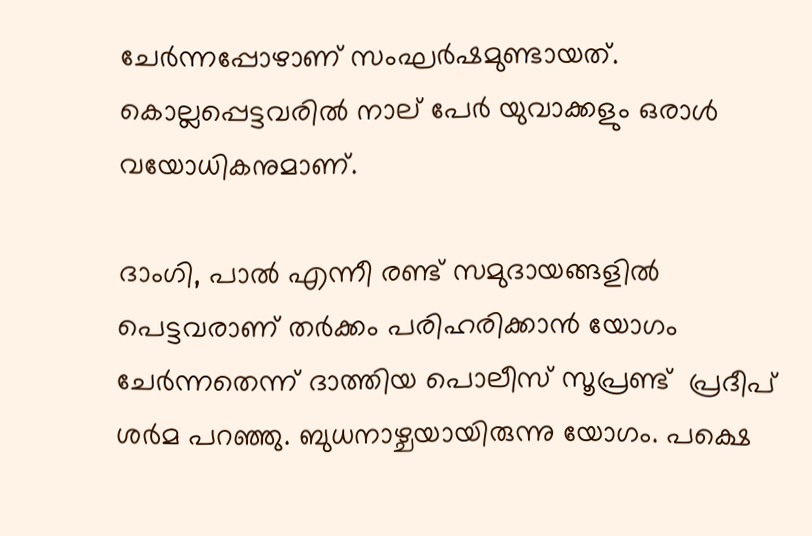ചേര്‍ന്നപ്പോഴാണ് സംഘര്‍ഷമുണ്ടായത്. കൊല്ലപ്പെട്ടവരില്‍ നാല് പേര്‍ യുവാക്കളും ഒരാള്‍ വയോധികനുമാണ്.

ദാംഗി, പാൽ എന്നീ രണ്ട് സമുദായങ്ങളില്‍ പെട്ടവരാണ് തര്‍ക്കം പരിഹരിക്കാന്‍ യോഗം ചേര്‍ന്നതെന്ന് ദാത്തിയ പൊലീസ് സൂപ്രണ്ട്  പ്രദീപ് ശര്‍മ പറഞ്ഞു. ബുധനാഴ്ചയായിരുന്നു യോഗം. പക്ഷെ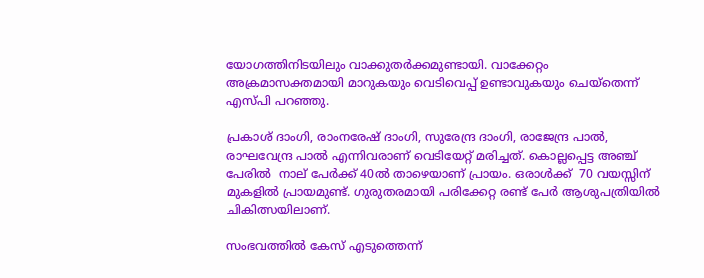യോഗത്തിനിടയിലും വാക്കുതര്‍ക്കമുണ്ടായി. വാക്കേറ്റം അക്രമാസക്തമായി മാറുകയും വെടിവെപ്പ് ഉണ്ടാവുകയും ചെയ്തെന്ന് എസ്പി പറഞ്ഞു.

പ്രകാശ് ദാംഗി, രാംനരേഷ് ദാംഗി, സുരേന്ദ്ര ദാംഗി, രാജേന്ദ്ര പാൽ, രാഘവേന്ദ്ര പാൽ എന്നിവരാണ് വെടിയേറ്റ് മരിച്ചത്. കൊല്ലപ്പെട്ട അഞ്ച് പേരില്‍  നാല് പേർക്ക് 40ല്‍ താഴെയാണ് പ്രായം. ഒരാള്‍ക്ക്  70 വയസ്സിന് മുകളില്‍ പ്രായമുണ്ട്. ഗുരുതരമായി പരിക്കേറ്റ രണ്ട് പേര്‍ ആശുപത്രിയിൽ ചികിത്സയിലാണ്.

സംഭവത്തില്‍ കേസ് എടുത്തെന്ന്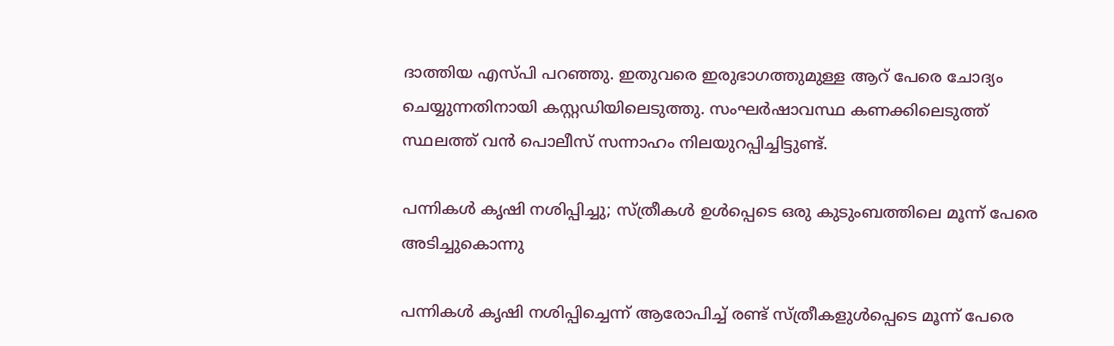ദാത്തിയ എസ്പി പറഞ്ഞു. ഇതുവരെ ഇരുഭാഗത്തുമുള്ള ആറ് പേരെ ചോദ്യം ചെയ്യുന്നതിനായി കസ്റ്റഡിയിലെടുത്തു. സംഘർഷാവസ്ഥ കണക്കിലെടുത്ത് സ്ഥലത്ത് വൻ പൊലീസ് സന്നാഹം നിലയുറപ്പിച്ചിട്ടുണ്ട്.

പന്നികള്‍ കൃഷി നശിപ്പിച്ചു; സ്ത്രീകള്‍ ഉള്‍പ്പെടെ ഒരു കുടുംബത്തിലെ മൂന്ന് പേരെ അടിച്ചുകൊന്നു

പന്നികള്‍ കൃഷി നശിപ്പിച്ചെന്ന് ആരോപിച്ച് രണ്ട് സ്ത്രീകളുള്‍പ്പെടെ മൂന്ന് പേരെ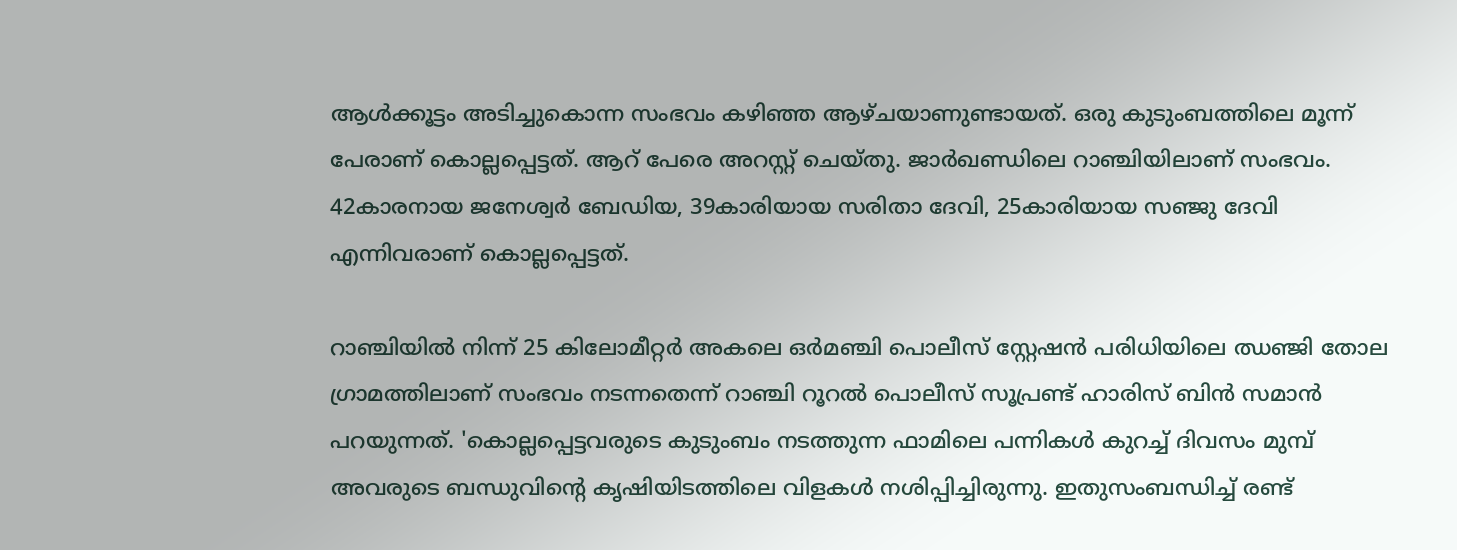ആള്‍ക്കൂട്ടം അടിച്ചുകൊന്ന സംഭവം കഴിഞ്ഞ ആഴ്ചയാണുണ്ടായത്. ഒരു കുടുംബത്തിലെ മൂന്ന് പേരാണ് കൊല്ലപ്പെട്ടത്. ആറ് പേരെ അറസ്റ്റ് ചെയ്തു. ജാര്‍ഖണ്ഡിലെ റാഞ്ചിയിലാണ് സംഭവം. 42കാരനായ ജനേശ്വര്‍ ബേഡിയ, 39കാരിയായ സരിതാ ദേവി, 25കാരിയായ സഞ്ജു ദേവി എന്നിവരാണ് കൊല്ലപ്പെട്ടത്.

റാഞ്ചിയില്‍ നിന്ന് 25 കിലോമീറ്റര്‍ അകലെ ഒർമഞ്ചി പൊലീസ് സ്റ്റേഷൻ പരിധിയിലെ ഝഞ്ജി തോല ഗ്രാമത്തിലാണ് സംഭവം നടന്നതെന്ന് റാഞ്ചി റൂറൽ പൊലീസ് സൂപ്രണ്ട് ഹാരിസ് ബിൻ സമാൻ പറയുന്നത്. 'കൊല്ലപ്പെട്ടവരുടെ കുടുംബം നടത്തുന്ന ഫാമിലെ പന്നികൾ കുറച്ച് ദിവസം മുമ്പ് അവരുടെ ബന്ധുവിന്റെ കൃഷിയിടത്തിലെ വിളകൾ നശിപ്പിച്ചിരുന്നു. ഇതുസംബന്ധിച്ച് രണ്ട്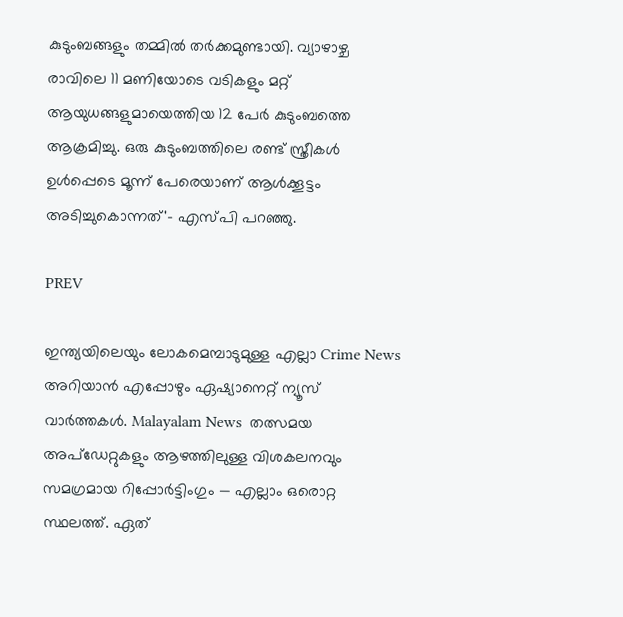കുടുംബങ്ങളും തമ്മിൽ തർക്കമുണ്ടായി. വ്യാഴാഴ്ച രാവിലെ 11 മണിയോടെ വടികളും മറ്റ് ആയുധങ്ങളുമായെത്തിയ 12 പേര്‍ കുടുംബത്തെ ആക്രമിച്ചു. ഒരു കുടുംബത്തിലെ രണ്ട് സ്ത്രീകള്‍ ഉള്‍പ്പെടെ മൂന്ന് പേരെയാണ് ആള്‍ക്കൂട്ടം അടിച്ചുകൊന്നത്'- എസ്‍പി പറഞ്ഞു.

PREV

ഇന്ത്യയിലെയും ലോകമെമ്പാടുമുള്ള എല്ലാ Crime News അറിയാൻ എപ്പോഴും ഏഷ്യാനെറ്റ് ന്യൂസ് വാർത്തകൾ. Malayalam News  തത്സമയ അപ്‌ഡേറ്റുകളും ആഴത്തിലുള്ള വിശകലനവും സമഗ്രമായ റിപ്പോർട്ടിംഗും — എല്ലാം ഒരൊറ്റ സ്ഥലത്ത്. ഏത്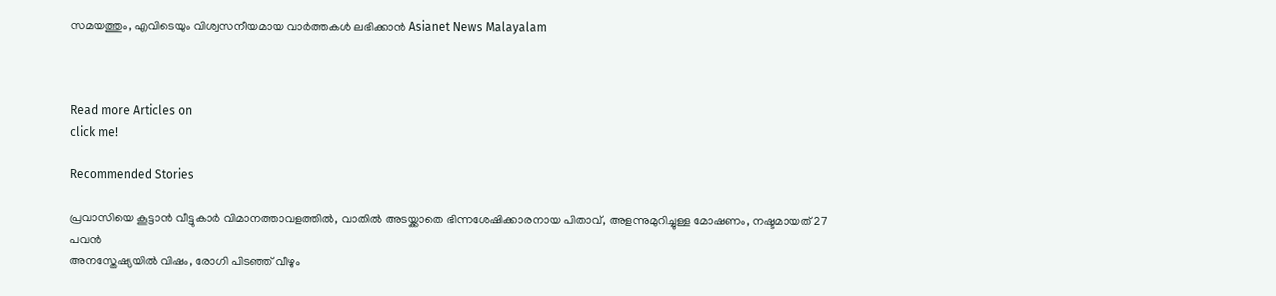സമയത്തും, എവിടെയും വിശ്വസനീയമായ വാർത്തകൾ ലഭിക്കാൻ Asianet News Malayalam



Read more Articles on
click me!

Recommended Stories

പ്രവാസിയെ കൂട്ടാൻ വീട്ടുകാർ വിമാനത്താവളത്തിൽ, വാതിൽ അടയ്ക്കാതെ ഭിന്നശേഷിക്കാരനായ പിതാവ്, അളന്നുമുറിച്ചുള്ള മോഷണം, നഷ്ടമായത് 27 പവൻ
അനസ്തേഷ്യയിൽ വിഷം, രോഗി പിടഞ്ഞ് വീഴും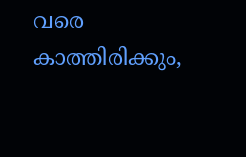വരെ കാത്തിരിക്കും,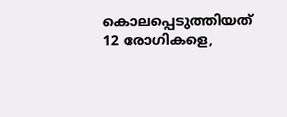കൊലപ്പെടുത്തിയത് 12 രോഗികളെ,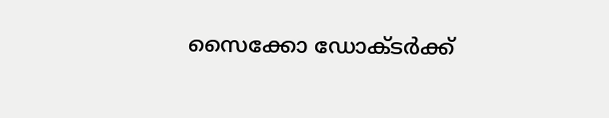സൈക്കോ ഡോക്ടർക്ക്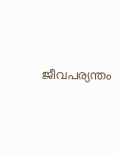ജീവപര്യന്തം